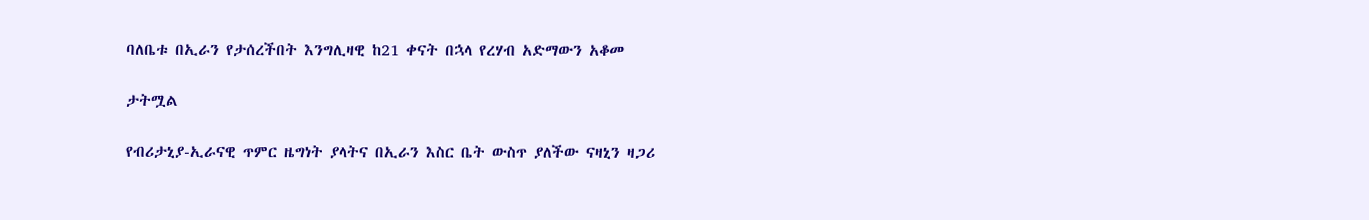ባለቤቱ በኢራን የታሰረችበት እንግሊዛዊ ከ21 ቀናት በኋላ የረሃብ አድማውን አቆመ

ታትሟል

የብሪታኒያ-ኢራናዊ ጥምር ዜግነት ያላትና በኢራን እስር ቤት ውስጥ ያለችው ናዛኒን ዛጋሪ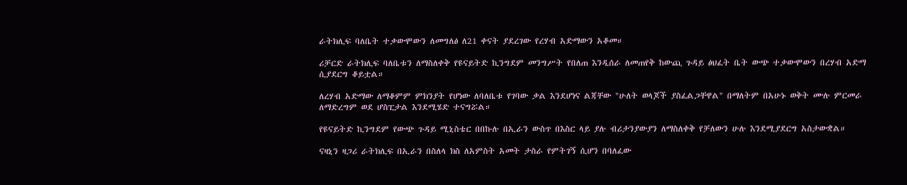ራትክሊፍ ባለቤት ተቃውሞውን ለመግለፅ ለ21 ቀናት ያደረገው የረሃብ አድማውን አቆመ።

ሪቻርድ ራትክሊፍ ባለቤቱን ለማስለቀቅ የዩናይትድ ኪንግደም መንግሥት የበለጠ እንዲሰራ ለመጠየቅ ከውጪ ጉዳይ ፅህፈት ቤት ውጭ ተቃውሞውን በረሃብ አድማ ሲያደርግ ቆይቷል።

ለረሃብ አድማው ለማቆምም ምክንያት የሆነው ለባለቤቱ የገባው ቃል እንደሆነና ልጃቸው "ሁለት ወላጆች ያስፈልጋቸዋል" በማለትም በአሁኑ ወቅት ሙሉ ምርመራ ለማድረግም ወደ ሆስፒታል እንደሚሄድ ተናግሯል።

የዩናይትድ ኪንግደም የውጭ ጉዳይ ሚኒስቴር በበኩሉ በኢራን ውስጥ በእስር ላይ ያሉ ብሪታንያውያን ለማስለቀቅ የቻለውን ሁሉ እንደሚያደርግ አስታውቋል።

ናዛኒን ዛጋሪ ራትክሊፍ በኢራን በስለላ ክስ ለአምስት አመት ታስራ የምትገኝ ሲሆን በባለፈው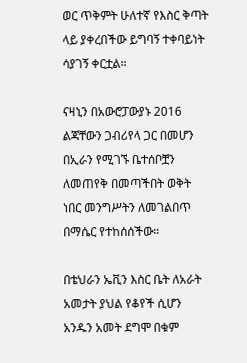ወር ጥቅምት ሁለተኛ የእስር ቅጣት ላይ ያቀረበችው ይግባኝ ተቀባይነት ሳያገኝ ቀርቷል።

ናዛኒን በአውሮፓውያኑ 2016 ልጃቸውን ጋብሪየላ ጋር በመሆን በኢራን የሚገኙ ቤተሰቦቿን ለመጠየቅ በመጣችበት ወቅት ነበር መንግሥትን ለመገልበጥ በማሴር የተከሰሰችው።

በቴህራን ኤቪን እስር ቤት ለአራት አመታት ያህል የቆየች ሲሆን አንዱን አመት ደግሞ በቁም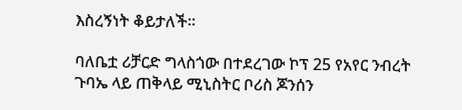እስረኝነት ቆይታለች።

ባለቤቷ ሪቻርድ ግላስጎው በተደረገው ኮፕ 25 የአየር ንብረት ጉባኤ ላይ ጠቅላይ ሚኒስትር ቦሪስ ጆንሰን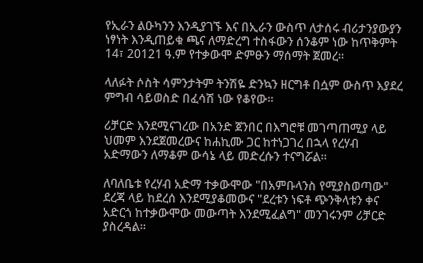የኢራን ልዑካንን እንዲያገኙ እና በኢራን ውስጥ ለታሰሩ ብሪታንያውያን ነፃነት እንዲጠይቁ ጫና ለማድረግ ተስፋውን ሰንቆም ነው ከጥቅምት 14፣ 20121 ዓ.ም የተቃውሞ ድምፁን ማሰማት ጀመረ።

ላለፉት ሶስት ሳምንታትም ትንሽዬ ድንኳን ዘርግቶ በሷም ውስጥ እያደረ ምግብ ሳይወስድ በፈሳሽ ነው የቆየው።

ሪቻርድ እንደሚናገረው በአንድ ጀንበር በእግሮቹ መገጣጠሚያ ላይ ህመም እንደጀመረውና ከሐኪሙ ጋር ከተነጋገረ በኋላ የረሃብ አድማውን ለማቆም ውሳኔ ላይ መድረሱን ተናግሯል።

ለባለቤቱ የረሃብ አድማ ተቃውሞው "በአምቡላንስ የሚያስወጣው" ደረጃ ላይ ከደረሰ እንደሚያቆመውና "ደረቱን ነፍቶ ጭንቅላቱን ቀና አድርጎ ከተቃውሞው መውጣት እንደሚፈልግ" መንገሩንም ሪቻርድ ያስረዳል።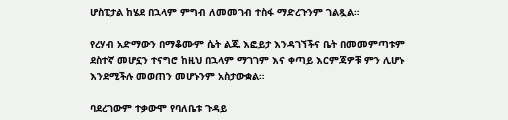ሆስፒታል ከሄደ በኋላም ምግብ ለመመገብ ተስፋ ማድረጉንም ገልጿል።

የረሃብ አድማውን በማቆሙም ሴት ልጁ እፎይታ እንዳገኘችና ቤት በመመምጣቱም ደስተኛ መሆኗን ተናግሮ ከዚህ በኋላም ማገገም እና ቀጣይ እርምጃዎቹ ምን ሊሆኑ እንደሚችሉ መወጠን መሆኑንም አስታውቋል።

ባደረገውም ተቃውሞ የባለቤቱ ጉዳይ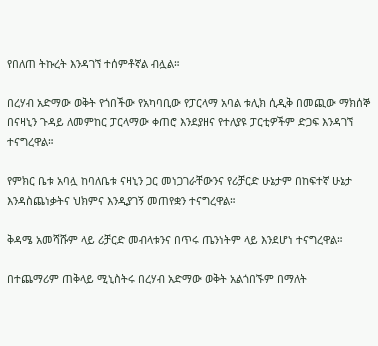የበለጠ ትኩረት እንዳገኘ ተሰምቶኛል ብሏል።

በረሃብ አድማው ወቅት የጎበችው የአካባቢው የፓርላማ አባል ቱሊክ ሲዲቅ በመጪው ማክሰኞ በናዛኒን ጉዳይ ለመምከር ፓርላማው ቀጠሮ እንደያዘና የተለያዩ ፓርቲዎችም ድጋፍ እንዳገኘ ተናግረዋል።

የምክር ቤቱ አባሏ ከባለቤቱ ናዛኒን ጋር መነጋገራቸውንና የሪቻርድ ሁኔታም በከፍተኛ ሁኔታ እንዳስጨነቃትና ህክምና እንዲያገኝ መጠየቋን ተናግረዋል።

ቅዳሜ አመሻሹም ላይ ሪቻርድ መብላቱንና በጥሩ ጤንነትም ላይ እንደሆነ ተናግረዋል።

በተጨማሪም ጠቅላይ ሚኒስትሩ በረሃብ አድማው ወቅት አልጎበኙም በማለት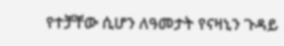የተቻቸው ሲሆን ለዓመታት የናዛኒን ጉዳይ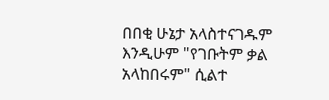በበቂ ሁኔታ አላስተናገዱም እንዲሁም "የገቡትም ቃል አላከበሩም" ሲልተ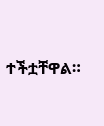ተችቷቸዋል።